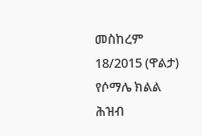መስከረም 18/2015 (ዋልታ) የሶማሌ ክልል ሕዝብ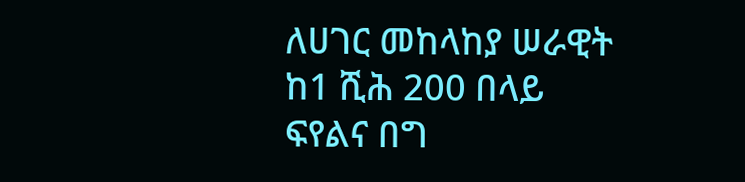ለሀገር መከላከያ ሠራዊት ከ1 ሺሕ 200 በላይ ፍየልና በግ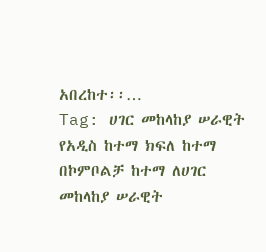አበረከተ፡፡…
Tag: ሀገር መከላከያ ሠራዊት
የአዲስ ከተማ ክፍለ ከተማ በኮምቦልቻ ከተማ ለሀገር መከላከያ ሠራዊት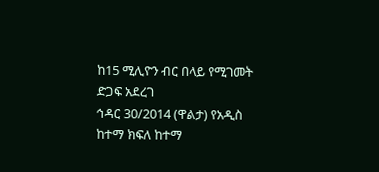ከ15 ሚሊዮን ብር በላይ የሚገመት ድጋፍ አደረገ
ኅዳር 30/2014 (ዋልታ) የአዲስ ከተማ ክፍለ ከተማ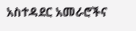አስተዳደር አመራሮችና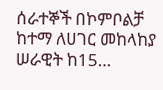ሰራተኞች በኮምቦልቻ ከተማ ለሀገር መከላከያ ሠራዊት ከ15…